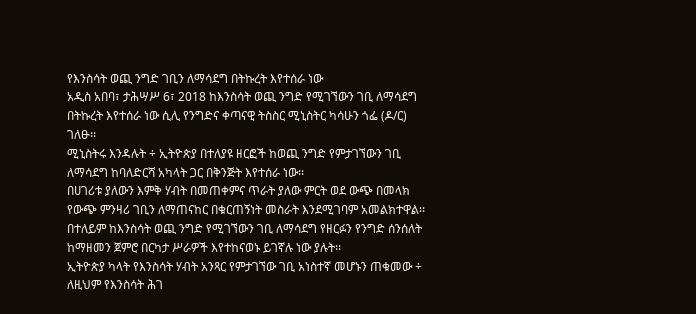የእንስሳት ወጪ ንግድ ገቢን ለማሳደግ በትኩረት እየተሰራ ነው
አዲስ አበባ፣ ታሕሣሥ 6፣ 2018 ከእንስሳት ወጪ ንግድ የሚገኘውን ገቢ ለማሳደግ በትኩረት እየተሰራ ነው ሲሊ የንግድና ቀጣናዊ ትስስር ሚኒስትር ካሳሁን ጎፌ (ዶ/ር) ገለፁ፡፡
ሚኒስትሩ እንዳሉት ÷ ኢትዮጵያ በተለያዩ ዘርፎች ከወጪ ንግድ የምታገኘውን ገቢ ለማሳደግ ከባለድርሻ አካላት ጋር በቅንጅት እየተሰራ ነው፡፡
በሀገሪቱ ያለውን እምቅ ሃብት በመጠቀምና ጥራት ያለው ምርት ወደ ውጭ በመላክ የውጭ ምንዛሪ ገቢን ለማጠናከር በቁርጠኝነት መስራት እንደሚገባም አመልክተዋል፡፡
በተለይም ከእንስሳት ወጪ ንግድ የሚገኘውን ገቢ ለማሳደግ የዘርፉን የንግድ ሰንሰለት ከማዘመን ጀምሮ በርካታ ሥራዎች እየተከናወኑ ይገኛሉ ነው ያሉት፡፡
ኢትዮጵያ ካላት የእንስሳት ሃብት አንጻር የምታገኘው ገቢ አነስተኛ መሆኑን ጠቁመው ÷ ለዚህም የእንስሳት ሕገ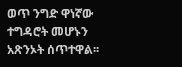ወጥ ንግድ ዋነኛው ተግዳሮት መሆኑን አጽንኦት ሰጥተዋል፡፡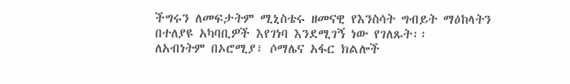ችግሩን ለመፍታትም ሚኒስቴሩ ዘመናዊ የእንስሳት ግብይት ማዕከላትን በተለያዩ አካባቢዎች እየገነባ እንደሚገኝ ነው የገለጹት፡፡
ለአብነትም በኦሮሚያ፣ ሶማሌና አፋር ክልሎች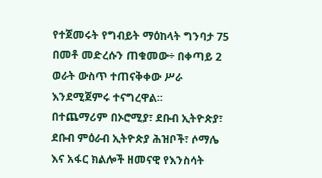የተጀመሩት የግብይት ማዕከላት ግንባታ 75 በመቶ መድረሱን ጠቁመው÷ በቀጣይ 2 ወራት ውስጥ ተጠናቅቀው ሥራ እንደሚጀምሩ ተናግረዋል፡፡
በተጨማሪም በኦሮሚያ፣ ደቡብ ኢትዮጵያ፣ ደቡብ ምዕራብ ኢትዮጵያ ሕዝቦች፣ ሶማሌ እና አፋር ክልሎች ዘመናዊ የእንስሳት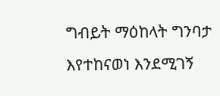ግብይት ማዕከላት ግንባታ እየተከናወነ እንደሚገኝ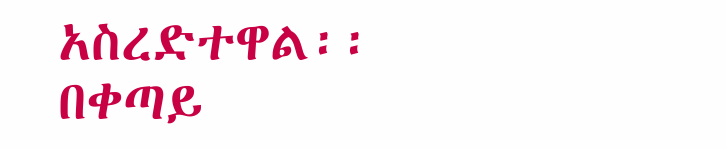አስረድተዋል፡፡
በቀጣይ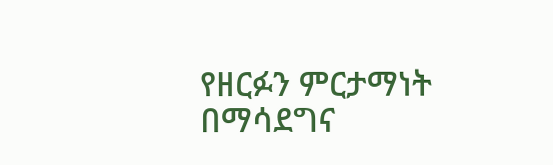የዘርፉን ምርታማነት በማሳደግና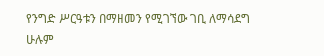የንግድ ሥርዓቱን በማዘመን የሚገኘው ገቢ ለማሳደግ ሁሉም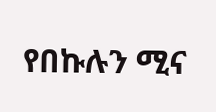የበኩሉን ሚና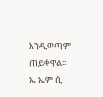እንዲወጣም ጠይቀዋል፡፡
ኤ ኤም ሲ